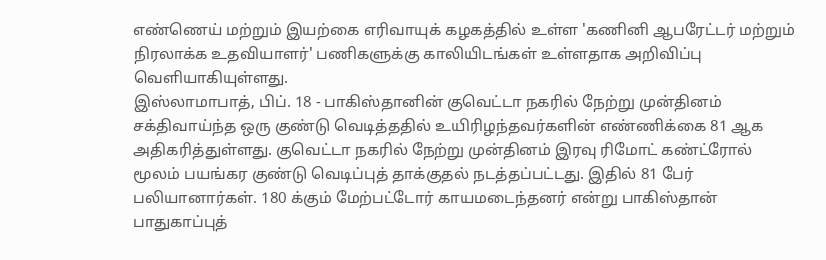எண்ணெய் மற்றும் இயற்கை எரிவாயுக் கழகத்தில் உள்ள 'கணினி ஆபரேட்டர் மற்றும் நிரலாக்க உதவியாளர்' பணிகளுக்கு காலியிடங்கள் உள்ளதாக அறிவிப்பு வெளியாகியுள்ளது.
இஸ்லாமாபாத், பிப். 18 - பாகிஸ்தானின் குவெட்டா நகரில் நேற்று முன்தினம் சக்திவாய்ந்த ஒரு குண்டு வெடித்ததில் உயிரிழந்தவர்களின் எண்ணிக்கை 81 ஆக அதிகரித்துள்ளது. குவெட்டா நகரில் நேற்று முன்தினம் இரவு ரிமோட் கண்ட்ரோல் மூலம் பயங்கர குண்டு வெடிப்புத் தாக்குதல் நடத்தப்பட்டது. இதில் 81 பேர் பலியானார்கள். 180 க்கும் மேற்பட்டோர் காயமடைந்தனர் என்று பாகிஸ்தான் பாதுகாப்புத்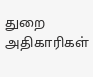துறை அதிகாரிகள்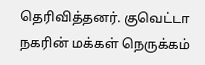தெரிவித்தனர். குவெட்டா நகரின் மக்கள் நெருக்கம்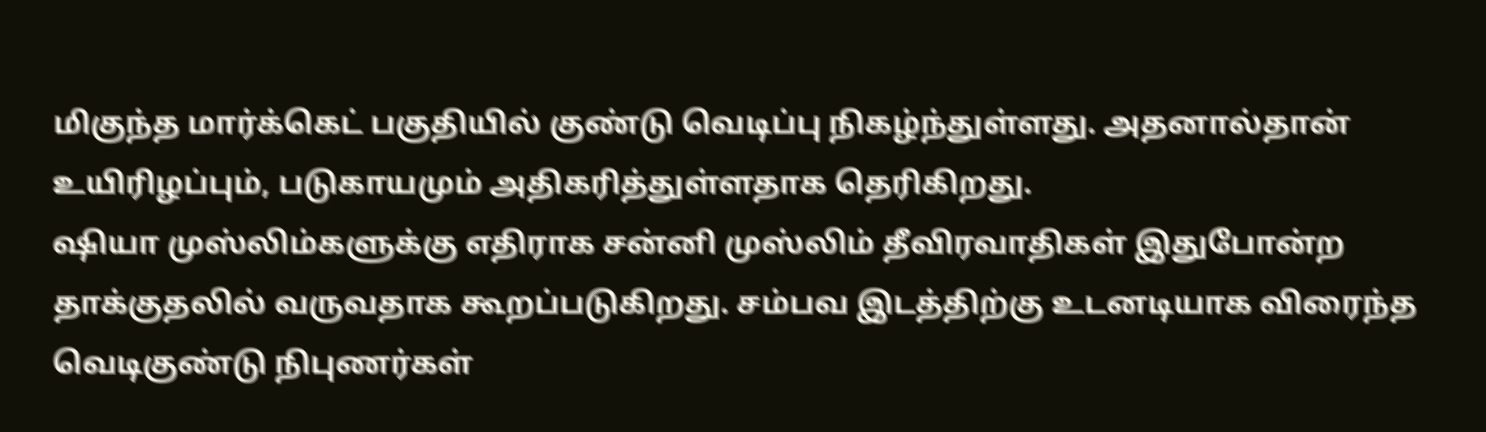மிகுந்த மார்க்கெட் பகுதியில் குண்டு வெடிப்பு நிகழ்ந்துள்ளது. அதனால்தான் உயிரிழப்பும், படுகாயமும் அதிகரித்துள்ளதாக தெரிகிறது.
ஷியா முஸ்லிம்களுக்கு எதிராக சன்னி முஸ்லிம் தீவிரவாதிகள் இதுபோன்ற தாக்குதலில் வருவதாக கூறப்படுகிறது. சம்பவ இடத்திற்கு உடனடியாக விரைந்த வெடிகுண்டு நிபுணர்கள்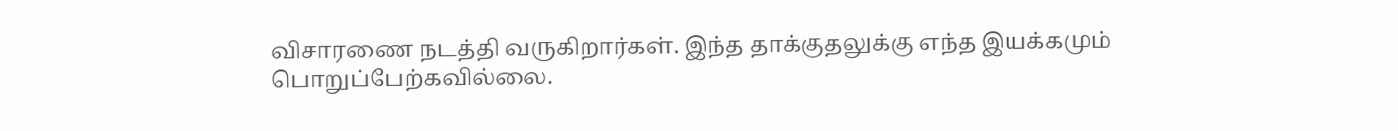விசாரணை நடத்தி வருகிறார்கள். இந்த தாக்குதலுக்கு எந்த இயக்கமும் பொறுப்பேற்கவில்லை.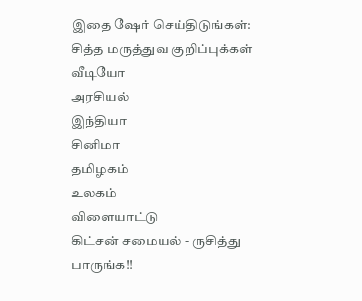இதை ஷேர் செய்திடுங்கள்:
சித்த மருத்துவ குறிப்புக்கள்
வீடியோ
அரசியல்
இந்தியா
சினிமா
தமிழகம்
உலகம்
விளையாட்டு
கிட்சன் சமையல் - ருசித்து பாருங்க!!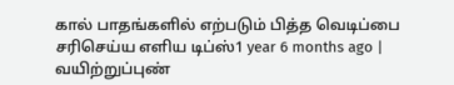கால் பாதங்களில் எற்படும் பித்த வெடிப்பை சரிசெய்ய எளிய டிப்ஸ்1 year 6 months ago |
வயிற்றுப்புண்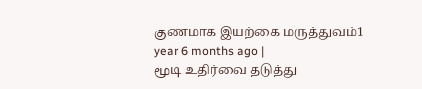குணமாக இயற்கை மருத்துவம்1 year 6 months ago |
மூடி உதிர்வை தடுத்து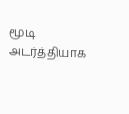மூடி அடர்த்தியாக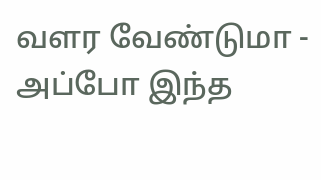வளர வேண்டுமா - அப்போ இந்த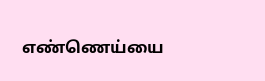எண்ணெய்யை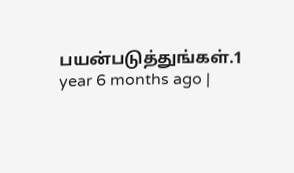பயன்படுத்துங்கள்.1 year 6 months ago |